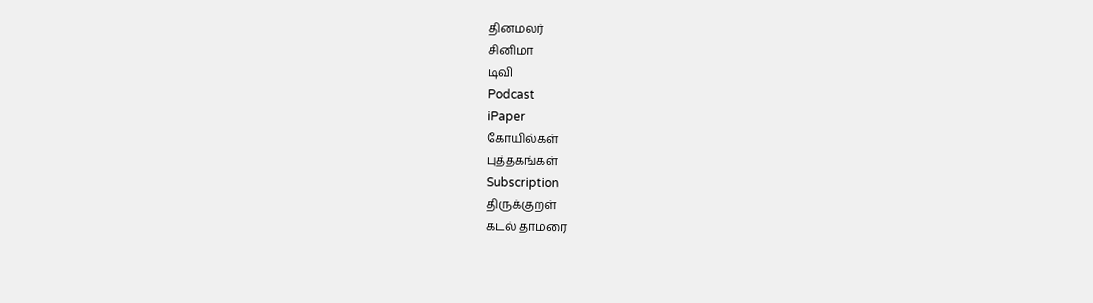தினமலர்
சினிமா
டிவி
Podcast
iPaper
கோயில்கள்
புத்தகங்கள்
Subscription
திருக்குறள்
கடல் தாமரை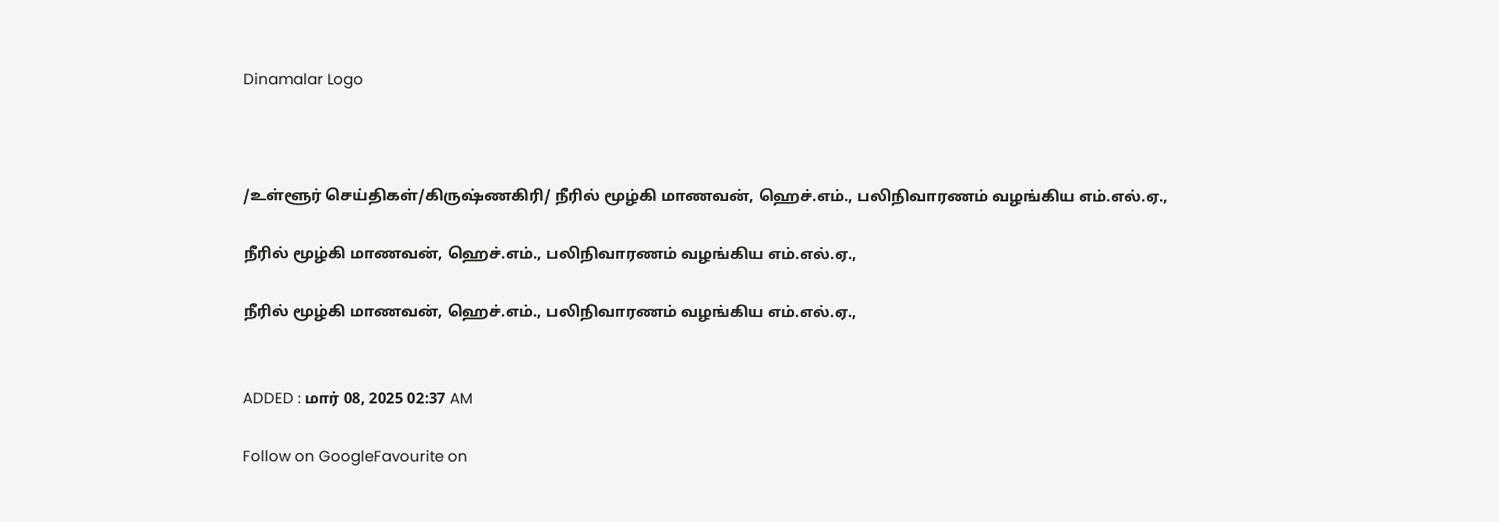Dinamalar Logo



/உள்ளூர் செய்திகள்/கிருஷ்ணகிரி/ நீரில் மூழ்கி மாணவன், ஹெச்.எம்., பலிநிவாரணம் வழங்கிய எம்.எல்.ஏ.,

நீரில் மூழ்கி மாணவன், ஹெச்.எம்., பலிநிவாரணம் வழங்கிய எம்.எல்.ஏ.,

நீரில் மூழ்கி மாணவன், ஹெச்.எம்., பலிநிவாரணம் வழங்கிய எம்.எல்.ஏ.,


ADDED : மார் 08, 2025 02:37 AM

Follow on GoogleFavourite on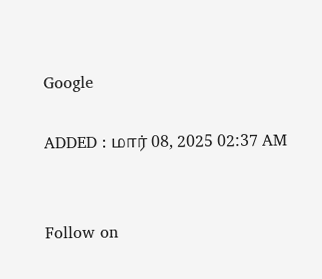Google

ADDED : மார் 08, 2025 02:37 AM


Follow on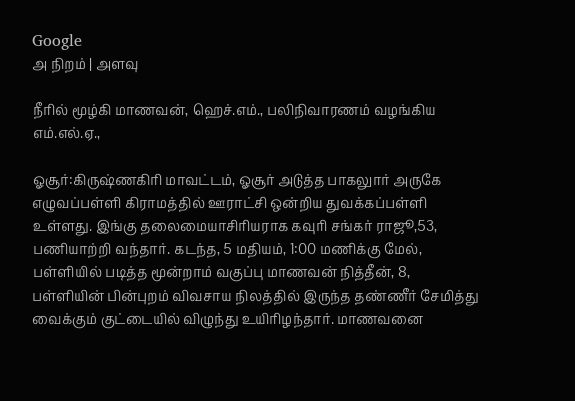Google
அ நிறம் | அளவு

நீரில் மூழ்கி மாணவன், ஹெச்.எம்., பலிநிவாரணம் வழங்கிய எம்.எல்.ஏ.,

ஓசூர்:கிருஷ்ணகிரி மாவட்டம், ஓசூர் அடுத்த பாகலுார் அருகே எழுவப்பள்ளி கிராமத்தில் ஊராட்சி ஒன்றிய துவக்கப்பள்ளி உள்ளது. இங்கு தலைமையாசிரியராக கவுரி சங்கர் ராஜூ,53, பணியாற்றி வந்தார். கடந்த, 5 மதியம், 1:00 மணிக்கு மேல், பள்ளியில் படித்த மூன்றாம் வகுப்பு மாணவன் நித்தீன், 8, பள்ளியின் பின்புறம் விவசாய நிலத்தில் இருந்த தண்ணீர் சேமித்து வைக்கும் குட்டையில் விழுந்து உயிரிழந்தார். மாணவனை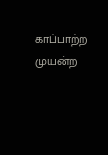காப்பாற்ற முயன்ற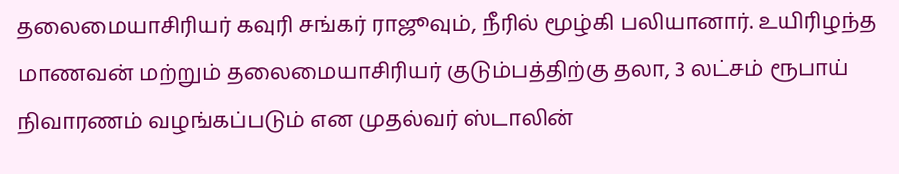தலைமையாசிரியர் கவுரி சங்கர் ராஜூவும், நீரில் மூழ்கி பலியானார். உயிரிழந்த மாணவன் மற்றும் தலைமையாசிரியர் குடும்பத்திற்கு தலா, 3 லட்சம் ரூபாய் நிவாரணம் வழங்கப்படும் என முதல்வர் ஸ்டாலின்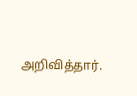அறிவித்தார்.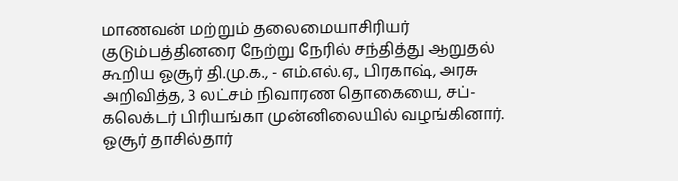மாணவன் மற்றும் தலைமையாசிரியர் குடும்பத்தினரை நேற்று நேரில் சந்தித்து ஆறுதல் கூறிய ஓசூர் தி.மு.க., - எம்.எல்.ஏ., பிரகாஷ், அரசு அறிவித்த, 3 லட்சம் நிவாரண தொகையை, சப்-கலெக்டர் பிரியங்கா முன்னிலையில் வழங்கினார். ஓசூர் தாசில்தார்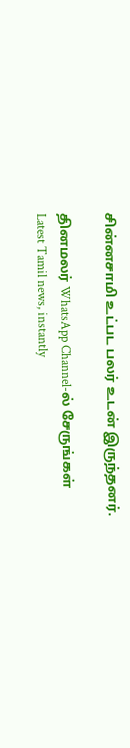சின்னசாமி உட்பட பலர் உடன் இருந்தனர்.

தினமலர் WhatsApp Channel-ல் சேருங்கள்
Latest Tamil news, instantly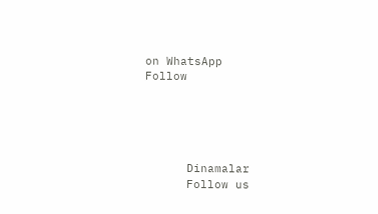on WhatsApp
Follow





      Dinamalar
      Follow us